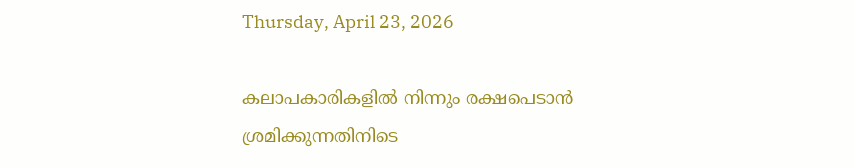Thursday, April 23, 2026

കലാപകാരികളിൽ നിന്നും രക്ഷപെടാൻ ശ്രമിക്കുന്നതിനിടെ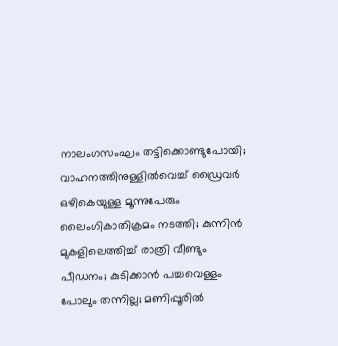നാലംഗസംഘം തട്ടിക്കൊണ്ടുപോയി; വാഹനത്തിനുള്ളിൽവെച്ച് ഡ്രൈവർ ഒഴികെയുള്ള മൂന്നുപേരും ലൈംഗികാതിക്രമം നടത്തി; കുന്നിൻ മുകളി‍ലെത്തിച്ച് രാത്രി വീണ്ടും പീഡനം; കുടിക്കാൻ പച്ചവെള്ളം പോലും തന്നില്ല; മണിപ്പൂരിൽ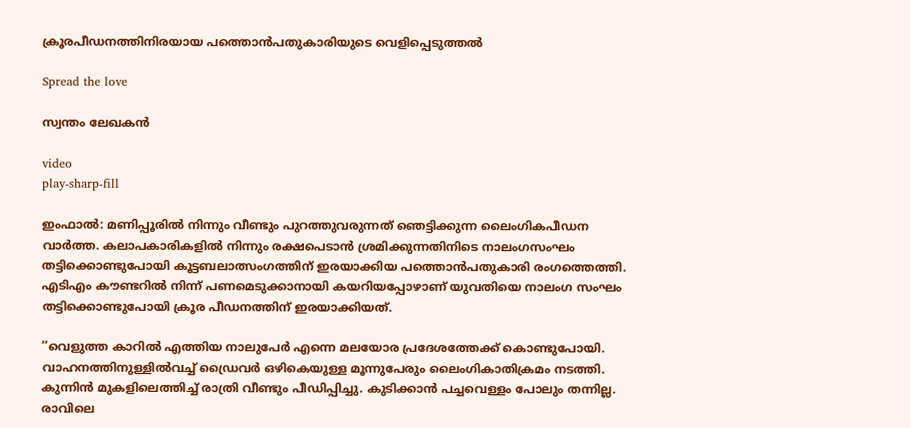ക്രൂരപീഡനത്തിനിരയായ പത്തൊൻപതുകാരിയുടെ വെളിപ്പെടുത്തൽ

Spread the love

സ്വന്തം ലേഖകൻ

video
play-sharp-fill

ഇംഫാൽ: മണിപ്പൂരിൽ നിന്നും വീണ്ടും പുറത്തുവരുന്നത് ഞെട്ടിക്കുന്ന ലൈംഗികപീഡന വാർത്ത. കലാപകാരികളിൽ നിന്നും രക്ഷപെടാൻ ശ്രമിക്കുന്നതിനിടെ നാലംഗസംഘം തട്ടിക്കൊണ്ടുപോയി കൂട്ടബലാത്സംഗത്തിന് ഇരയാക്കിയ പത്തൊൻപതുകാരി രംഗത്തെത്തി. എടിഎം കൗണ്ടറിൽ നിന്ന് പണമെടുക്കാനായി കയറിയപ്പോഴാണ് യുവതിയെ നാലംഗ സംഘം തട്ടിക്കൊണ്ടുപോയി ക്രൂര പീഡനത്തിന് ഇരയാക്കിയത്.

‘‘വെളുത്ത കാറിൽ എത്തിയ നാലുപേർ എന്നെ മലയോര പ്രദേശത്തേക്ക് കൊണ്ടുപോയി. വാഹനത്തിനുള്ളിൽവച്ച് ഡ്രൈവർ ഒഴികെയുള്ള മൂന്നുപേരും ലൈംഗികാതിക്രമം നടത്തി. കുന്നിൻ മുകളി‍ലെത്തിച്ച് രാത്രി വീണ്ടും പീഡിപ്പിച്ചു. കുടിക്കാൻ പച്ചവെള്ളം പോലും തന്നില്ല. രാവിലെ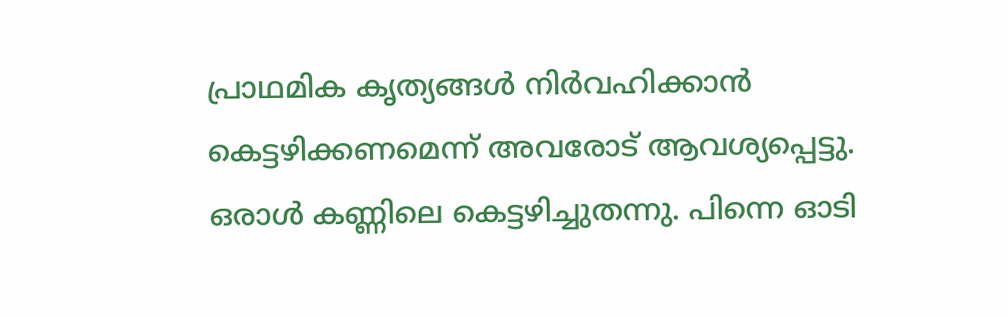പ്രാഥമിക കൃത്യങ്ങൾ നിർവഹിക്കാൻ കെട്ടഴിക്കണമെന്ന് അവരോട് ആവശ്യപ്പെട്ടു. ഒരാൾ കണ്ണിലെ കെട്ടഴിച്ചുതന്നു. പിന്നെ ഓടി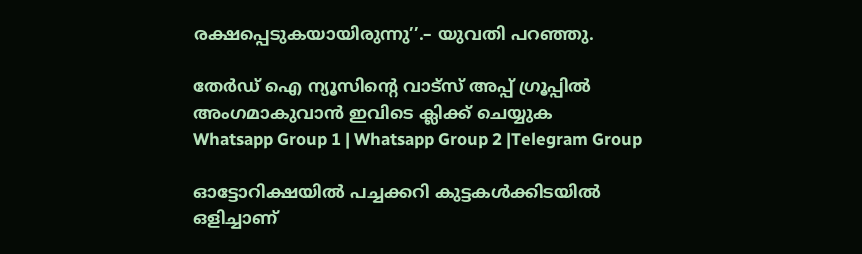രക്ഷപ്പെടുകയായിരുന്നു’’.– യുവതി പറഞ്ഞു.

തേർഡ് ഐ ന്യൂസിന്റെ വാട്സ് അപ്പ് ഗ്രൂപ്പിൽ അംഗമാകുവാൻ ഇവിടെ ക്ലിക്ക് ചെയ്യുക
Whatsapp Group 1 | Whatsapp Group 2 |Telegram Group

ഓട്ടോറിക്ഷയിൽ പച്ചക്കറി കുട്ടകൾക്കിടയിൽ ഒളിച്ചാണ്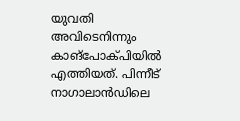യുവതി അവിടെനിന്നും കാങ്പോക്പിയിൽ എത്തിയത്. പിന്നീട് നാഗാലാൻഡിലെ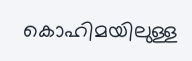കൊഹിമയിലുള്ള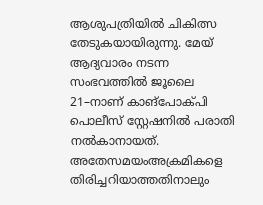ആശുപത്രിയിൽ ചികിത്സ തേടുകയായിരുന്നു. മേയ് ആദ്യവാരം നടന്ന സംഭവത്തിൽ ജൂലൈ 21–നാണ് കാങ്പോക്പി പൊലീസ് സ്റ്റേഷനിൽ പരാതി നൽകാനായത്. അതേസമയംഅക്രമികളെ തിരിച്ചറിയാത്തതിനാലും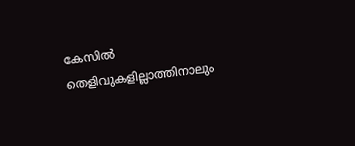കേസിൽ തെളിവുകളില്ലാത്തിനാലും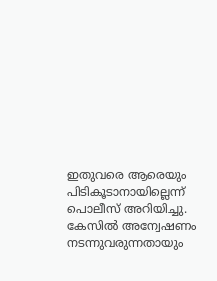ഇതുവരെ ആരെയും പിടികൂടാനായില്ലെന്ന് പൊലീസ് അറിയിച്ചു. കേസിൽ അന്വേഷണം നടന്നുവരുന്നതായും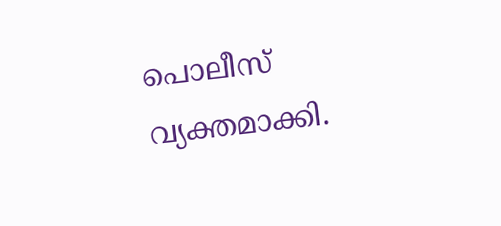പൊലീസ് വ്യക്തമാക്കി.